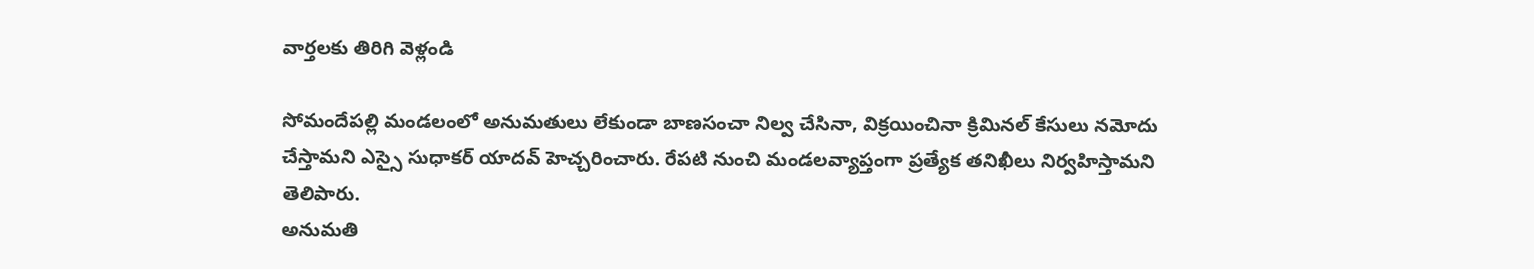వార్తలకు తిరిగి వెళ్లండి

సోమందేపల్లి మండలంలో అనుమతులు లేకుండా బాణసంచా నిల్వ చేసినా, విక్రయించినా క్రిమినల్ కేసులు నమోదు చేస్తామని ఎస్సై సుధాకర్ యాదవ్ హెచ్చరించారు. రేపటి నుంచి మండలవ్యాప్తంగా ప్రత్యేక తనిఖీలు నిర్వహిస్తామని తెలిపారు.
అనుమతి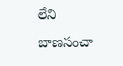లేని బాణసంచా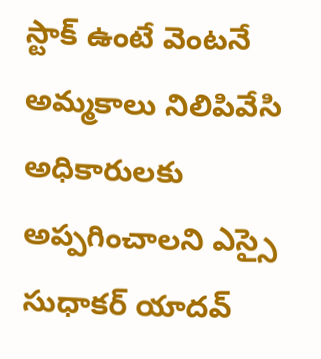స్టాక్ ఉంటే వెంటనే అమ్మకాలు నిలిపివేసి అధికారులకు అప్పగించాలని ఎస్సై సుధాకర్ యాదవ్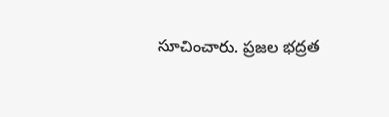సూచించారు. ప్రజల భద్రత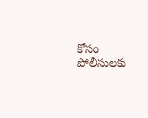కోసం పోలీసులకు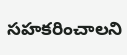సహకరించాలని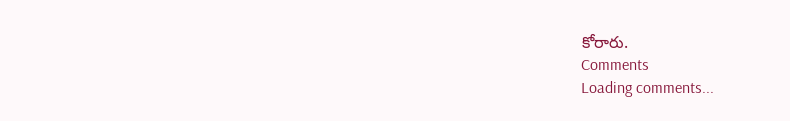కోరారు.
Comments
Loading comments...